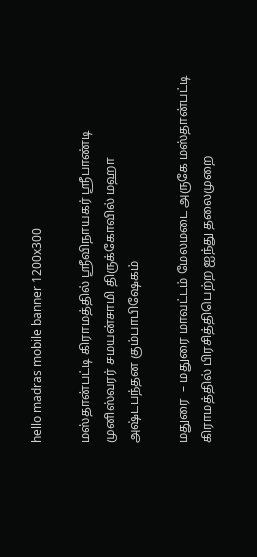hello madras mobile banner 1200x300

மஸ்தான்பட்டி கிராமத்தில் ஸ்ரீவிநாயகர் ஸ்ரீபாண்டி முனிஸ்வரர் சமயன்சாமி திருக்கோவில் மஹா அஷ்டபந்தன கும்பாபிஷேகம்

மதுரை  – மதுரை மாவட்டம் மேலமடை அருகே மஸ்தான்பட்டி கிராமத்தில் பிரசித்திபெற்ற ஐந்து தலைமுறை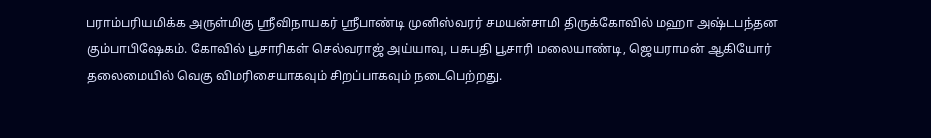பராம்பரியமிக்க அருள்மிகு ஸ்ரீவிநாயகர் ஸ்ரீபாண்டி முனிஸ்வரர் சமயன்சாமி திருக்கோவில் மஹா அஷ்டபந்தன கும்பாபிஷேகம். கோவில் பூசாரிகள் செல்வராஜ் அய்யாவு, பசுபதி பூசாரி மலையாண்டி, ஜெயராமன் ஆகியோர் தலைமையில் வெகு விமரிசையாகவும் சிறப்பாகவும் நடைபெற்றது.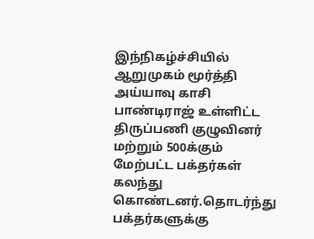இந்நிகழ்ச்சியில் ஆறுமுகம் மூர்த்தி அய்யாவு காசி பாண்டிராஜ் உள்ளிட்ட திருப்பணி குழுவினர் மற்றும் 500க்கும் மேற்பட்ட பக்தர்கள் கலந்து கொண்டனர்.தொடர்ந்து பக்தர்களுக்கு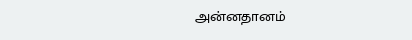அன்னதானம்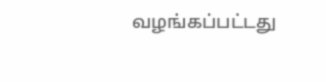வழங்கப்பட்டது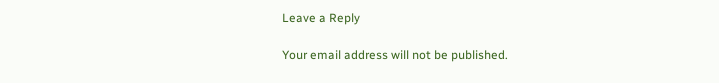Leave a Reply

Your email address will not be published.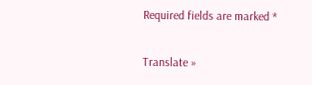Required fields are marked *

Translate »